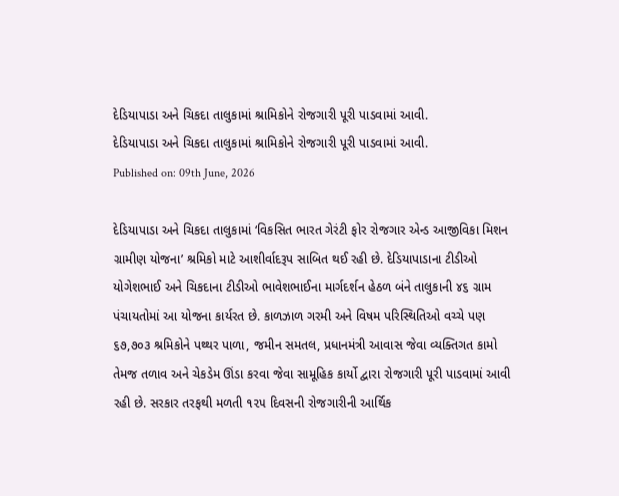દેડિયાપાડા અને ચિકદા તાલુકામાં શ્રામિકોને રોજગારી પૂરી પાડવામાં આવી.
દેડિયાપાડા અને ચિકદા તાલુકામાં શ્રામિકોને રોજગારી પૂરી પાડવામાં આવી.
Published on: 09th June, 2026

દેડિયાપાડા અને ચિકદા તાલુકામાં ‘વિકસિત ભારત ગેરંટી ફોર રોજગાર એન્ડ આજીવિકા મિશન ગ્રામીણ યોજના’ શ્રમિકો માટે આશીર્વાદરૂપ સાબિત થઈ રહી છે. દેડિયાપાડાના ટીડીઓ યોગેશભાઈ અને ચિકદાના ટીડીઓ ભાવેશભાઈના માર્ગદર્શન હેઠળ બંને તાલુકાની ૪૬ ગ્રામ પંચાયતોમાં આ યોજના કાર્યરત છે. કાળઝાળ ગરમી અને વિષમ પરિસ્થિતિઓ વચ્ચે પણ ૬૭,૭૦૩ શ્રમિકોને પથ્થર પાળા, જમીન સમતલ, પ્રધાનમંત્રી આવાસ જેવા વ્યક્તિગત કામો તેમજ તળાવ અને ચેકડેમ ઊંડા કરવા જેવા સામૂહિક કાર્યો દ્વારા રોજગારી પૂરી પાડવામાં આવી રહી છે. સરકાર તરફથી મળતી ૧૨૫ દિવસની રોજગારીની આર્થિક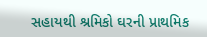સહાયથી શ્રમિકો ઘરની પ્રાથમિક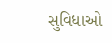સુવિધાઓ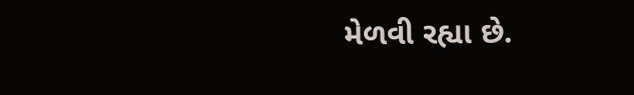મેળવી રહ્યા છે.